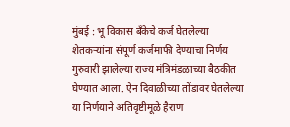मुंबई : भू विकास बँकेचे कर्ज घेतलेल्या शेतकऱ्यांना संपूर्ण कर्जमाफी देण्याचा निर्णय गुरुवारी झालेल्या राज्य मंत्रिमंडळाच्या बैठकीत घेण्यात आला. ऐन दिवाळीच्या तोंडावर घेतलेल्या या निर्णयाने अतिवृष्टीमूळे हैराण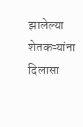झालेल्या शेतकऱ्यांना दिलासा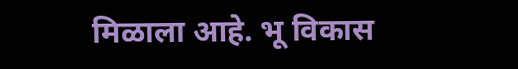मिळाला आहे. भू विकास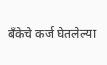बँकेचे कर्ज घेतलेल्या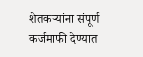शेतकऱ्यांना संपूर्ण कर्जमाफी देण्यात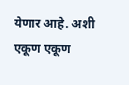येणार आहे. अशी एकूण एकूण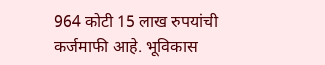964 कोटी 15 लाख रुपयांची कर्जमाफी आहे. भूविकास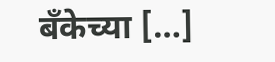बँकेच्या […]